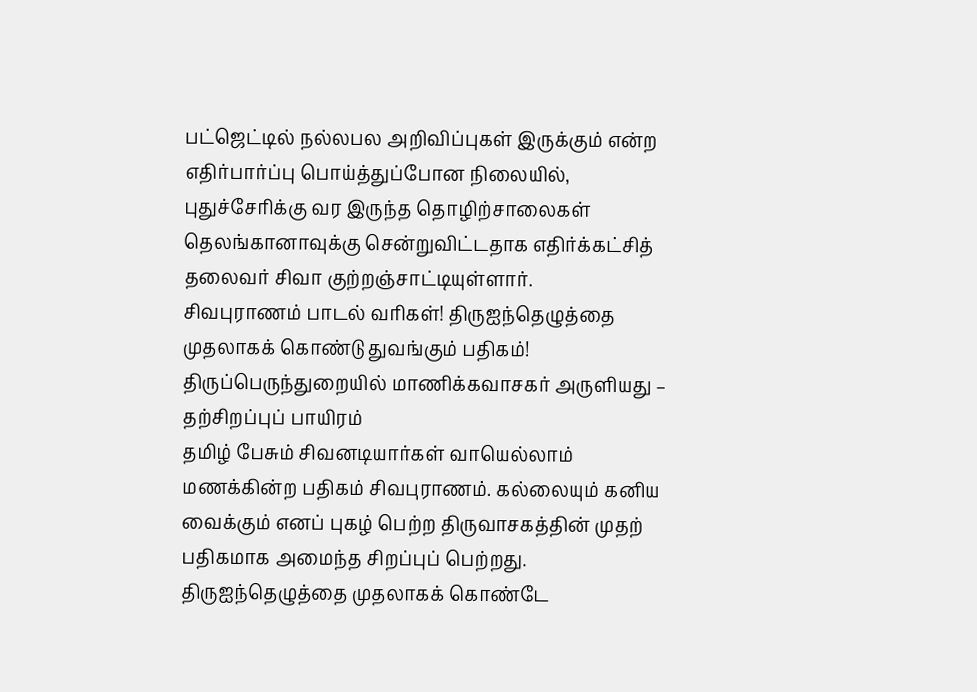பட்ஜெட்டில் நல்லபல அறிவிப்புகள் இருக்கும் என்ற எதிர்பார்ப்பு பொய்த்துப்போன நிலையில், புதுச்சேரிக்கு வர இருந்த தொழிற்சாலைகள் தெலங்கானாவுக்கு சென்றுவிட்டதாக எதிர்க்கட்சித் தலைவர் சிவா குற்றஞ்சாட்டியுள்ளார்.
சிவபுராணம் பாடல் வரிகள்! திருஐந்தெழுத்தை முதலாகக் கொண்டு துவங்கும் பதிகம்!
திருப்பெருந்துறையில் மாணிக்கவாசகர் அருளியது – தற்சிறப்புப் பாயிரம்
தமிழ் பேசும் சிவனடியார்கள் வாயெல்லாம் மணக்கின்ற பதிகம் சிவபுராணம். கல்லையும் கனிய வைக்கும் எனப் புகழ் பெற்ற திருவாசகத்தின் முதற் பதிகமாக அமைந்த சிறப்புப் பெற்றது. திருஐந்தெழுத்தை முதலாகக் கொண்டே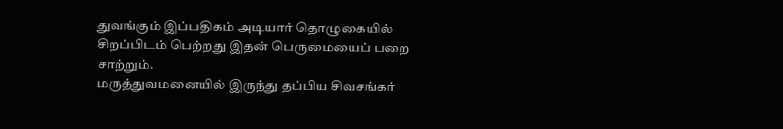துவங்கும் இப்பதிகம் அடியார் தொழுகையில் சிறப்பிடம் பெற்றது இதன் பெருமையைப் பறை சாற்றும்.
மருத்துவமனையில் இருந்து தப்பிய சிவசங்கர்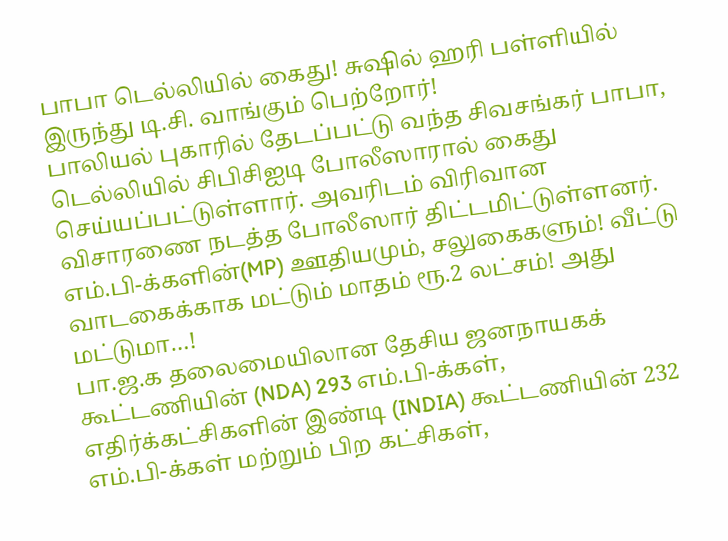பாபா டெல்லியில் கைது! சுஷில் ஹரி பள்ளியில் இருந்து டி.சி. வாங்கும் பெற்றோர்!
பாலியல் புகாரில் தேடப்பட்டு வந்த சிவசங்கர் பாபா, டெல்லியில் சிபிசிஐடி போலீஸாரால் கைது செய்யப்பட்டுள்ளார். அவரிடம் விரிவான விசாரணை நடத்த போலீஸார் திட்டமிட்டுள்ளனர்.
எம்.பி-க்களின்(MP) ஊதியமும், சலுகைகளும்! வீட்டு வாடகைக்காக மட்டும் மாதம் ரூ.2 லட்சம்! அது மட்டுமா…!
பா.ஜ.க தலைமையிலான தேசிய ஜனநாயகக் கூட்டணியின் (NDA) 293 எம்.பி-க்கள், எதிர்க்கட்சிகளின் இண்டி (INDIA) கூட்டணியின் 232 எம்.பி-க்கள் மற்றும் பிற கட்சிகள்,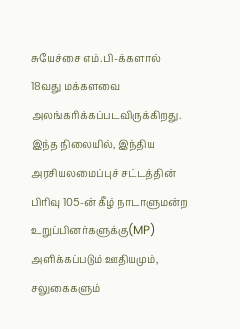சுயேச்சை எம்.பி-க்களால் 18வது மக்களவை அலங்கரிக்கப்படவிருக்கிறது. இந்த நிலையில், இந்திய அரசியலமைப்புச் சட்டத்தின் பிரிவு 105-ன் கீழ் நாடாளுமன்ற உறுப்பினர்களுக்கு(MP) அளிக்கப்படும் ஊதியமும், சலுகைகளும்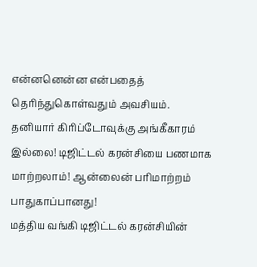என்னனென்ன என்பதைத் தெரிந்துகொள்வதும் அவசியம்.
தனியார் கிரிப்டோவுக்கு அங்கீகாரம் இல்லை! டிஜிட்டல் கரன்சியை பணமாக மாற்றலாம்! ஆன்லைன் பரிமாற்றம் பாதுகாப்பானது!
மத்திய வங்கி டிஜிட்டல் கரன்சியின்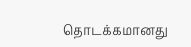தொடக்கமானது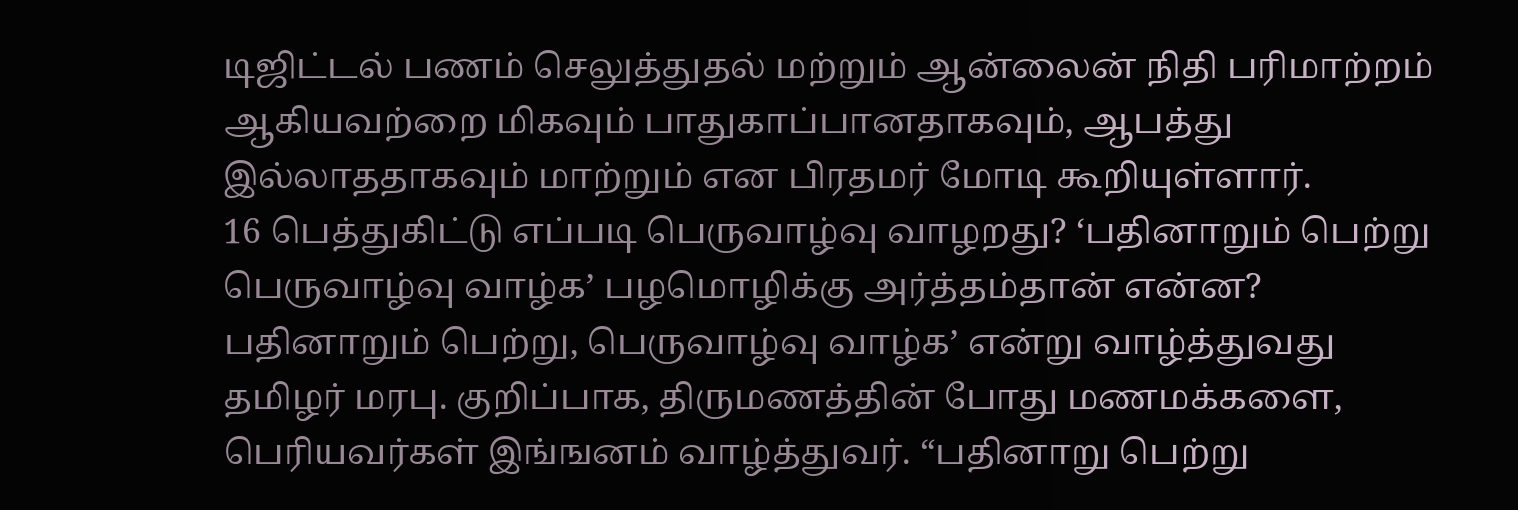டிஜிட்டல் பணம் செலுத்துதல் மற்றும் ஆன்லைன் நிதி பரிமாற்றம் ஆகியவற்றை மிகவும் பாதுகாப்பானதாகவும், ஆபத்து இல்லாததாகவும் மாற்றும் என பிரதமர் மோடி கூறியுள்ளார்.
16 பெத்துகிட்டு எப்படி பெருவாழ்வு வாழறது? ‘பதினாறும் பெற்று பெருவாழ்வு வாழ்க’ பழமொழிக்கு அர்த்தம்தான் என்ன?
பதினாறும் பெற்று, பெருவாழ்வு வாழ்க’ என்று வாழ்த்துவது தமிழர் மரபு. குறிப்பாக, திருமணத்தின் போது மணமக்களை, பெரியவர்கள் இங்ஙனம் வாழ்த்துவர். “பதினாறு பெற்று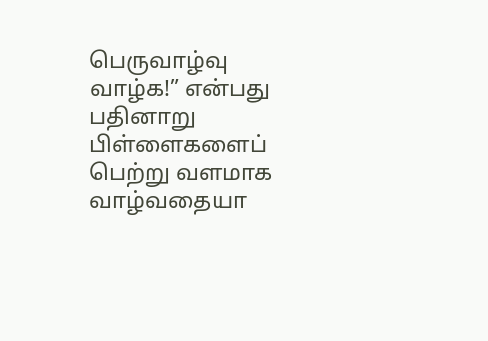பெருவாழ்வு வாழ்க!” என்பது பதினாறு பிள்ளைகளைப் பெற்று வளமாக வாழ்வதையா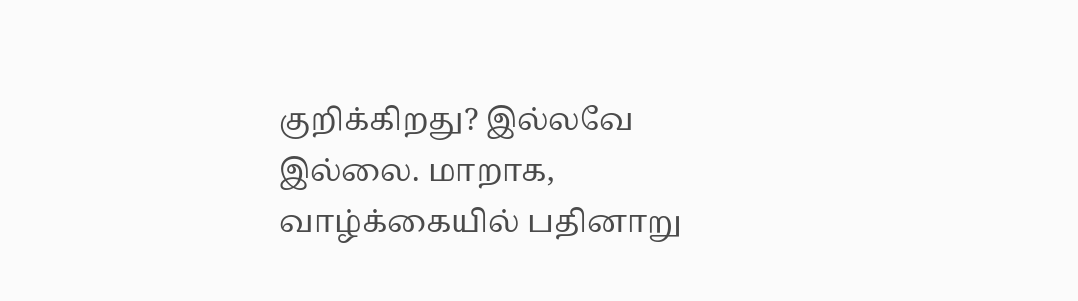குறிக்கிறது? இல்லவே இல்லை. மாறாக, வாழ்க்கையில் பதினாறு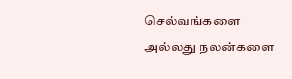செல்வங்களை அல்லது நலன்களை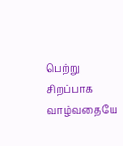பெற்று சிறப்பாக வாழ்வதையே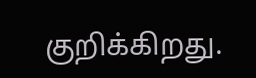குறிக்கிறது.